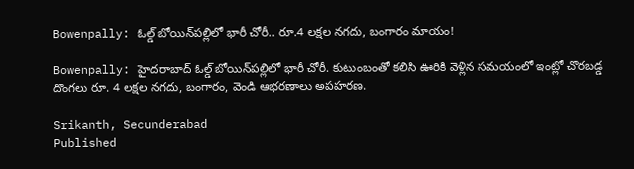Bowenpally: ఓల్డ్ బోయిన్‌పల్లిలో భారీ చోరీ.. రూ.4 లక్షల నగదు, బంగారం మాయం!

Bowenpally: హైదరాబాద్ ఓల్డ్ బోయిన్‌పల్లిలో భారీ చోరీ. కుటుంబంతో కలిసి ఊరికి వెళ్లిన సమయంలో ఇంట్లో చొరబడ్డ దొంగలు రూ. 4 లక్షల నగదు, బంగారం, వెండి ఆభరణాలు అపహరణ.

Srikanth, Secunderabad
Published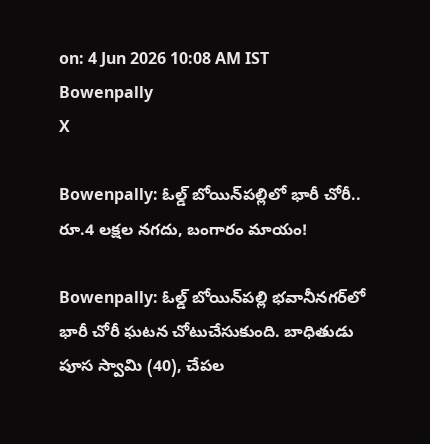on: 4 Jun 2026 10:08 AM IST
Bowenpally
X

Bowenpally: ఓల్డ్ బోయిన్‌పల్లిలో భారీ చోరీ.. రూ.4 లక్షల నగదు, బంగారం మాయం!

Bowenpally: ఓల్డ్ బోయిన్‌పల్లి భవానీనగర్‌లో భారీ చోరీ ఘటన చోటుచేసుకుంది. బాధితుడు పూస స్వామి (40), చేపల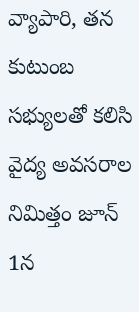వ్యాపారి, తన కుటుంబ సభ్యులతో కలిసి వైద్య అవసరాల నిమిత్తం జూన్ 1న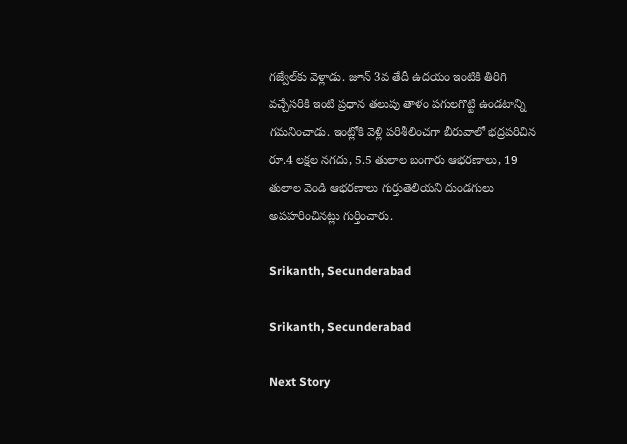గజ్వేల్‌కు వెళ్లాడు. జూన్ 3వ తేదీ ఉదయం ఇంటికి తిరిగి వచ్చేసరికి ఇంటి ప్రధాన తలుపు తాళం పగులగొట్టి ఉండటాన్ని గమనించాడు. ఇంట్లోకి వెళ్లి పరిశీలించగా బీరువాలో భద్రపరిచిన రూ.4 లక్షల నగదు, 5.5 తులాల బంగారు ఆభరణాలు, 19 తులాల వెండి ఆభరణాలు గుర్తుతెలియని దుండగులు అపహరించినట్లు గుర్తించారు.

Srikanth, Secunderabad

Srikanth, Secunderabad

Next Story